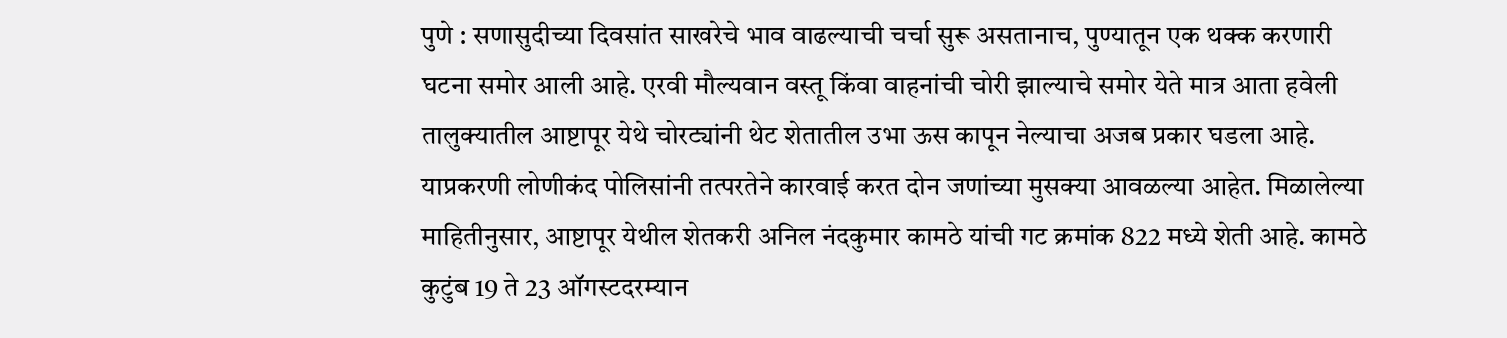पुणे : सणासुदीच्या दिवसांत साखरेचे भाव वाढल्याची चर्चा सुरू असतानाच, पुण्यातून एक थक्क करणारी घटना समोर आली आहे. एरवी मौल्यवान वस्तू किंवा वाहनांची चोरी झाल्याचे समोर येते मात्र आता हवेली तालुक्यातील आष्टापूर येथे चोरट्यांनी थेट शेतातील उभा ऊस कापून नेल्याचा अजब प्रकार घडला आहे.
याप्रकरणी लोणीकंद पोलिसांनी तत्परतेने कारवाई करत दोन जणांच्या मुसक्या आवळल्या आहेत. मिळालेल्या माहितीनुसार, आष्टापूर येथील शेतकरी अनिल नंदकुमार कामठे यांची गट क्रमांक 822 मध्ये शेती आहे. कामठे कुटुंब 19 ते 23 ऑगस्टदरम्यान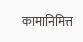कामानिमित्त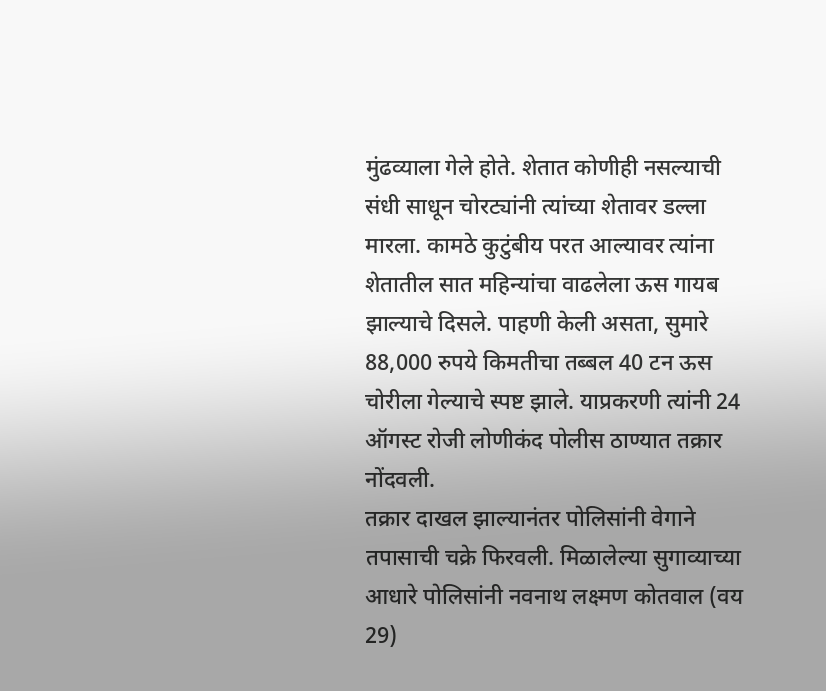मुंढव्याला गेले होते. शेतात कोणीही नसल्याची संधी साधून चोरट्यांनी त्यांच्या शेतावर डल्ला मारला. कामठे कुटुंबीय परत आल्यावर त्यांना शेतातील सात महिन्यांचा वाढलेला ऊस गायब झाल्याचे दिसले. पाहणी केली असता, सुमारे 88,000 रुपये किमतीचा तब्बल 40 टन ऊस चोरीला गेल्याचे स्पष्ट झाले. याप्रकरणी त्यांनी 24 ऑगस्ट रोजी लोणीकंद पोलीस ठाण्यात तक्रार नोंदवली.
तक्रार दाखल झाल्यानंतर पोलिसांनी वेगाने तपासाची चक्रे फिरवली. मिळालेल्या सुगाव्याच्या आधारे पोलिसांनी नवनाथ लक्ष्मण कोतवाल (वय 29)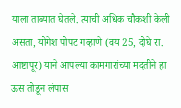याला ताब्यात घेतले. त्याची अधिक चौकशी केली असता, योगेश पोपट गव्हाणे (वय 25, दोघे रा. आष्टापूर) याने आपल्या कामगारांच्या मदतीने हा ऊस तोडून लंपास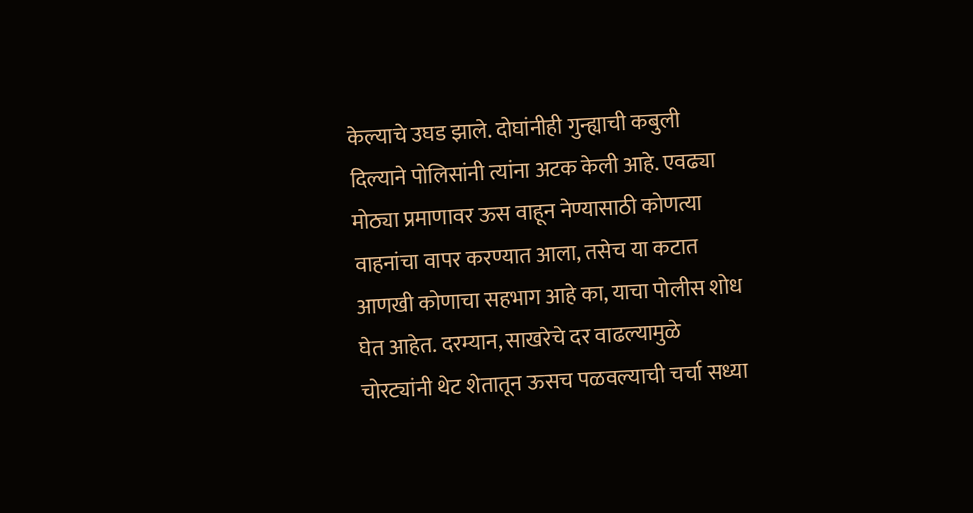केल्याचे उघड झाले. दोघांनीही गुन्ह्याची कबुली दिल्याने पोलिसांनी त्यांना अटक केली आहे. एवढ्या मोठ्या प्रमाणावर ऊस वाहून नेण्यासाठी कोणत्या वाहनांचा वापर करण्यात आला, तसेच या कटात आणखी कोणाचा सहभाग आहे का, याचा पोलीस शोध घेत आहेत. दरम्यान, साखरेचे दर वाढल्यामुळे चोरट्यांनी थेट शेतातून ऊसच पळवल्याची चर्चा सध्या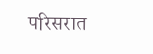परिसरात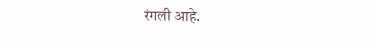रंगली आहे.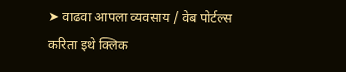➤ वाढवा आपला व्यवसाय / वेब पोर्टल्स करिता इथे क्लिक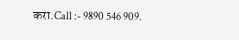करा.Call :- 9890 546 909.